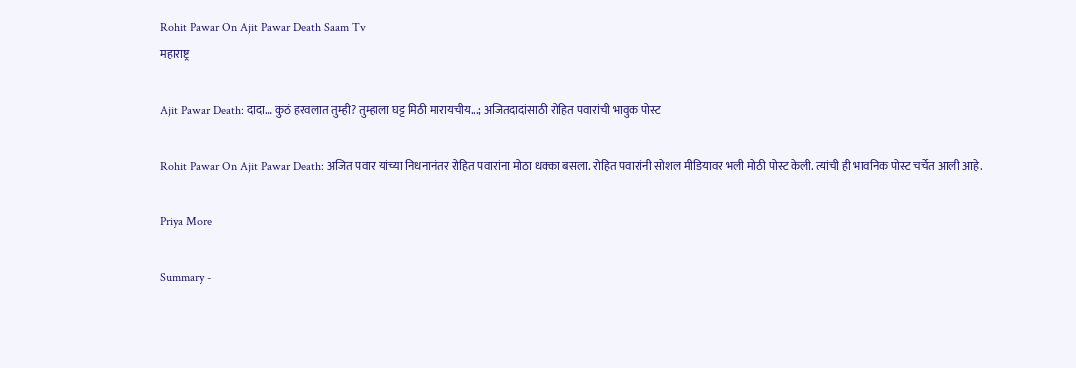Rohit Pawar On Ajit Pawar Death Saam Tv
महाराष्ट्र

Ajit Pawar Death: दादा… कुठं हरवलात तुम्ही? तुम्हाला घट्ट मिठी मारायचीय...; अजितदादांसाठी रोहित पवारांची भावुक पोस्ट

Rohit Pawar On Ajit Pawar Death: अजित पवार यांच्या निधनानंतर रोहित पवारांना मोठा धक्का बसला. रोहित पवारांनी सोशल मीडियावर भली मोठी पोस्ट केली. त्यांची ही भावनिक पोस्ट चर्चेत आली आहे.

Priya More

Summary -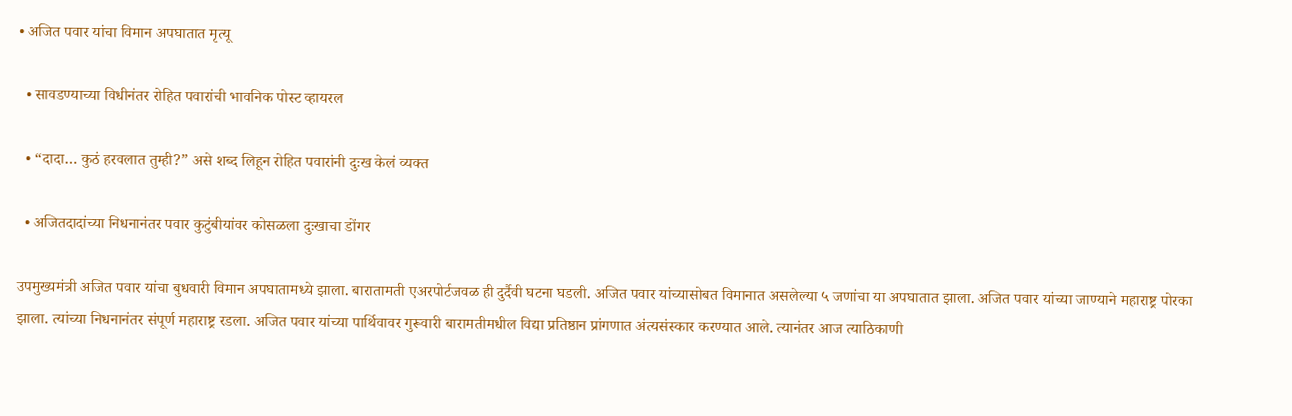• अजित पवार यांचा विमान अपघातात मृत्यू

  • सावडण्याच्या विधीनंतर रोहित पवारांची भावनिक पोस्ट व्हायरल

  • “दादा… कुठं हरवलात तुम्ही?” असे शब्द लिहून रोहित पवारांनी दुःख केलं व्यक्त

  • अजितदादांच्या निधनानंतर पवार कुटुंबीयांवर कोसळला दुःखाचा डोंगर

उपमुख्यमंत्री अजित पवार यांचा बुधवारी विमान अपघातामध्ये झाला. बारातामती एअरपोर्टजवळ ही दुर्दैवी घटना घडली. अजित पवार यांच्यासोबत विमानात असलेल्या ५ जणांचा या अपघातात झाला. अजित पवार यांच्या जाण्याने महाराष्ट्र पोरका झाला. त्यांच्या निधनानंतर संपूर्ण महाराष्ट्र रडला. अजित पवार यांच्या पार्थिवावर गुरूवारी बारामतीमधील विद्या प्रतिष्ठान प्रांगणात अंत्यसंस्कार करण्यात आले. त्यानंतर आज त्याठिकाणी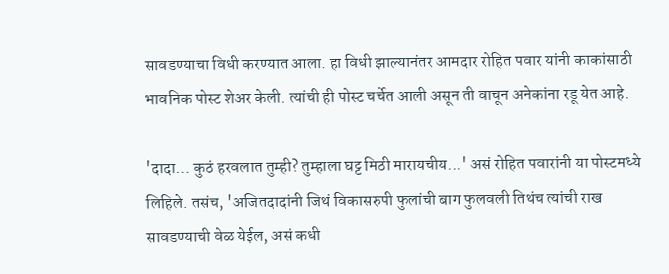सावडण्याचा विधी करण्यात आला. हा विधी झाल्यानंतर आमदार रोहित पवार यांनी काकांसाठी भावनिक पोस्ट शेअर केली. त्यांची ही पोस्ट चर्चेत आली असून ती वाचून अनेकांना रडू येत आहे.

'दादा… कुठं हरवलात तुम्ही? तुम्हाला घट्ट मिठी मारायचीय...' असं रोहित पवारांनी या पोस्टमध्ये लिहिले. तसंच, 'अजितदादांनी जिथं विकासरुपी फुलांची बाग फुलवली तिथंच त्यांची राख सावडण्याची वेळ येईल, असं कधी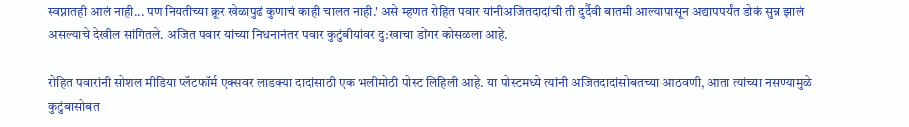स्वप्नातही आलं नाही... पण नियतीच्या क्रूर खेळापुढं कुणाचं काही चालत नाही.' असे म्हणत रोहित पवार यांनीअजितदादांची ती दुर्दैवी बातमी आल्यापासून अद्यापपर्यंत डोकं सुन्न झालं असल्याचे देखील सांगितले. अजित पवार यांच्या निधनानंतर पवार कुटुंबीयांवर दु:खाचा डोंगर कोसळला आहे.

रोहित पवारांनी सोशल मीडिया प्लॅटफॉर्म एक्सवर लाडक्या दादांसाठी एक भलीमोठी पोस्ट लिहिली आहे. या पोस्टमध्ये त्यांनी अजितदादांसोबतच्या आठवणी, आता त्यांच्या नसण्यामुळे कुटुंबासोबत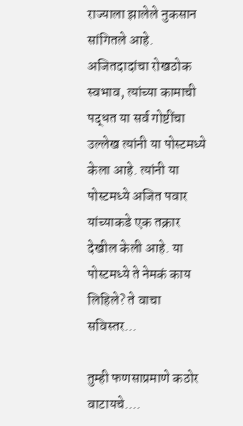राज्याला झालेले नुकसान सांगितले आहे. अजितदादांचा रोखठोक स्वभाव, त्यांच्या कामाची पद्धत या सर्व गोष्टींचा उल्लेख त्यांनी या पोस्टमध्ये केला आहे. त्यांनी या पोस्टमध्ये अजित पवार यांच्याकडे एक तक्रार देखील केली आहे. या पोस्टमध्ये ते नेमकं काय लिहिले? ते वाचा सविस्तर...

तुम्ही फणसाप्रमाणे कठोर वाटायचे....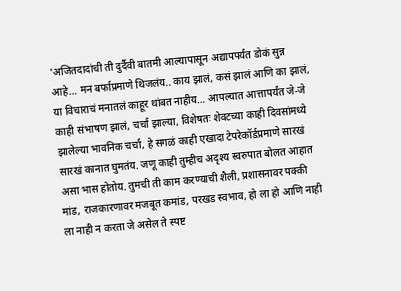'अजितदादांची ती दुर्दैवी बातमी आल्यापासून अद्यापपर्यंत डोकं सुन्न आहे… मन बर्फाप्रमाणे थिजलंय.. काय झालं, कसं झालं आणि का झालं, या विचाराचं मनातलं काहूर थांबत नाहीय… आपल्यात आत्तापर्यंत जे-जे काही संभाषण झालं, चर्चा झाल्या, विशेषतः शेवटच्या काही दिवसांमध्ये झालेल्या भावनिक चर्चा, हे सगळं काही एखादा टेपरेकॉर्डप्रमाणे सारखं सारखं कानात घुमतंय. जणू काही तुम्हीच अदृश्य स्वरुपात बोलत आहात असा भास होतोय. तुमची ती काम करण्याची शैली, प्रशासनावर पक्की मांड, राजकारणावर मजबूत कमांड, परखड स्वभाव, हो ला हो आणि नाही ला नाही न करता जे असेल ते स्पष्ट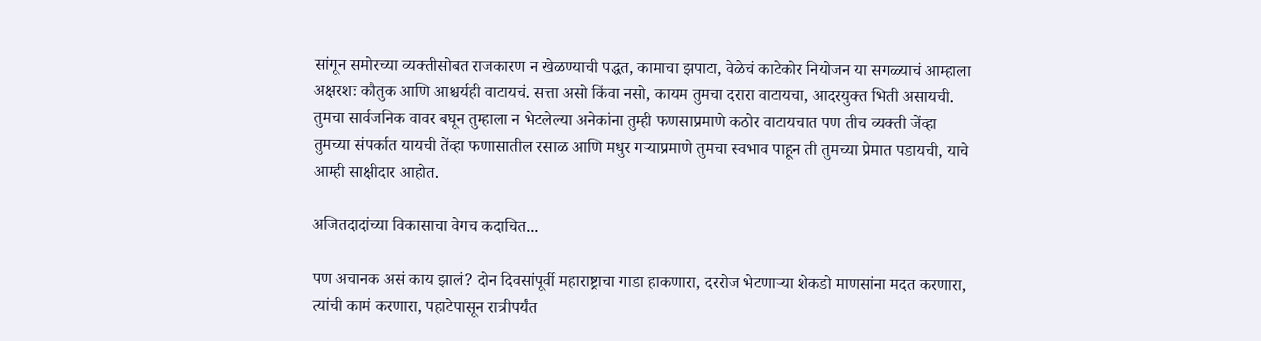सांगून समोरच्या व्यक्तीसोबत राजकारण न खेळण्याची पद्धत, कामाचा झपाटा, वेळेचं काटेकोर नियोजन या सगळ्याचं आम्हाला अक्षरशः कौतुक आणि आश्चर्यही वाटायचं. सत्ता असो किंवा नसो, कायम तुमचा दरारा वाटायचा, आदरयुक्त भिती असायची. तुमचा सार्वजनिक वावर बघून तुम्हाला न भेटलेल्या अनेकांना तुम्ही फणसाप्रमाणे कठोर वाटायचात पण तीच व्यक्ती जेंव्हा तुमच्या संपर्कात यायची तेंव्हा फणासातील रसाळ आणि मधुर गऱ्याप्रमाणे तुमचा स्वभाव पाहून ती तुमच्या प्रेमात पडायची, याचे आम्ही साक्षीदार आहोत.

अजितदादांच्या विकासाचा वेगच कदाचित...

पण अचानक असं काय झालं? दोन दिवसांपूर्वी महाराष्ट्राचा गाडा हाकणारा, दररोज भेटणाऱ्या शेकडो माणसांना मदत करणारा, त्यांची कामं करणारा, पहाटेपासून रात्रीपर्यंत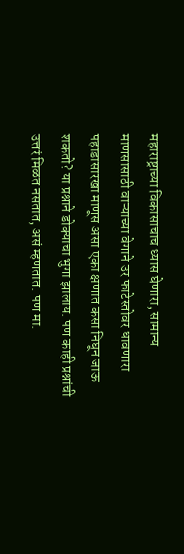महाराष्ट्राच्या विकासाचाच ध्यास घेणारा, सामान्य माणसासाठी वाऱ्याच्या वेगाने उर फाटेस्तोवर धावणारा पहाडासारखा माणूस असा एका क्षणात कसा निघून जाऊ शकतो? या प्रश्नाने डोक्याचा भुगा झालाय. पण काही प्रश्नांची उत्तरं मिळत नसतात, असं म्हणतात. पण मा.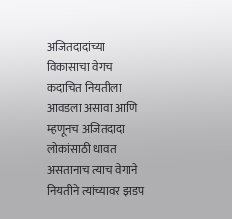अजितदादांच्या विकासाचा वेगच कदाचित नियतीला आवडला असावा आणि म्हणूनच अजितदादा लोकांसाठी धावत असतानाच त्याच वेगाने नियतीने त्यांच्यावर झडप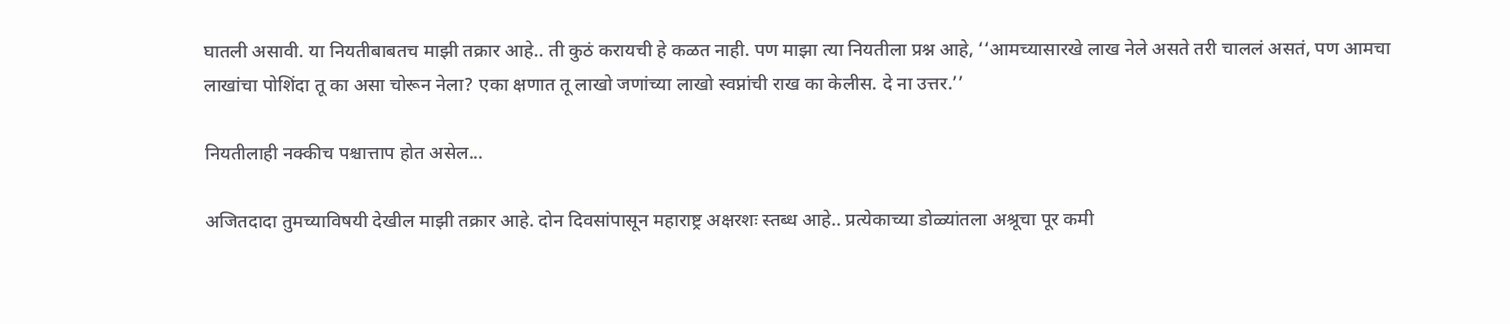घातली असावी. या नियतीबाबतच माझी तक्रार आहे.. ती कुठं करायची हे कळत नाही. पण माझा त्या नियतीला प्रश्न आहे, ‘‘आमच्यासारखे लाख नेले असते तरी चाललं असतं, पण आमचा लाखांचा पोशिंदा तू का असा चोरून नेला? एका क्षणात तू लाखो जणांच्या लाखो स्वप्नांची राख का केलीस. दे ना उत्तर.’’

नियतीलाही नक्कीच पश्चात्ताप होत असेल...

अजितदादा तुमच्याविषयी देखील माझी तक्रार आहे. दोन दिवसांपासून महाराष्ट्र अक्षरशः स्तब्ध आहे.. प्रत्येकाच्या डोळ्यांतला अश्रूचा पूर कमी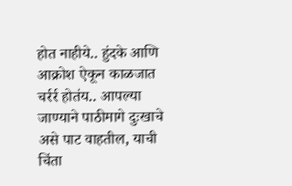होत नाहीये.. हुंदके आणि आक्रोश ऐकून काळजात चर्रर्र होतंय.. आपल्या जाण्याने पाठीमागे दुःखाचे असे पाट वाहतील, याची चिंता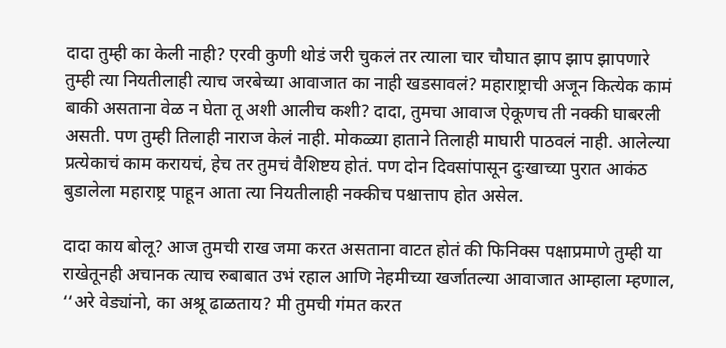दादा तुम्ही का केली नाही? एरवी कुणी थोडं जरी चुकलं तर त्याला चार चौघात झाप झाप झापणारे तुम्ही त्या नियतीलाही त्याच जरबेच्या आवाजात का नाही खडसावलं? महाराष्ट्राची अजून कित्येक कामं बाकी असताना वेळ न घेता तू अशी आलीच कशी? दादा, तुमचा आवाज ऐकूणच ती नक्की घाबरली असती. पण तुम्ही तिलाही नाराज केलं नाही. मोकळ्या हाताने तिलाही माघारी पाठवलं नाही. आलेल्या प्रत्येकाचं काम करायचं, हेच तर तुमचं वैशिष्टय होतं. पण दोन दिवसांपासून दुःखाच्या पुरात आकंठ बुडालेला महाराष्ट्र पाहून आता त्या नियतीलाही नक्कीच पश्चात्ताप होत असेल.

दादा काय बोलू? आज तुमची राख जमा करत असताना वाटत होतं की फिनिक्स पक्षाप्रमाणे तुम्ही या राखेतूनही अचानक त्याच रुबाबात उभं रहाल आणि नेहमीच्या खर्जातल्या आवाजात आम्हाला म्हणाल, ‘‘अरे वेड्यांनो, का अश्रू ढाळताय? मी तुमची गंमत करत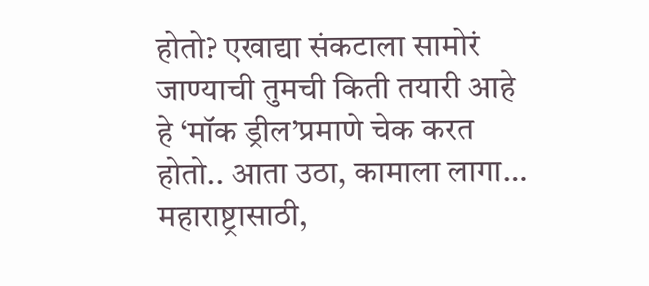होतो? एखाद्या संकटाला सामोरं जाण्याची तुमची किती तयारी आहे हे ‘मॉक ड्रील’प्रमाणे चेक करत होतो.. आता उठा, कामाला लागा… महाराष्ट्रासाठी,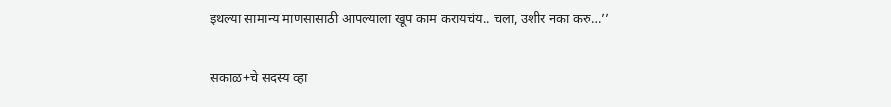इथल्या सामान्य माणसासाठी आपल्याला खूप काम करायचंय.. चला, उशीर नका करु…’’

सकाळ+चे सदस्य व्हा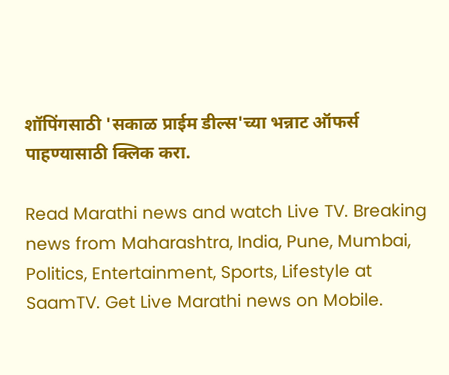शॉपिंगसाठी 'सकाळ प्राईम डील्स'च्या भन्नाट ऑफर्स पाहण्यासाठी क्लिक करा.

Read Marathi news and watch Live TV. Breaking news from Maharashtra, India, Pune, Mumbai, Politics, Entertainment, Sports, Lifestyle at SaamTV. Get Live Marathi news on Mobile.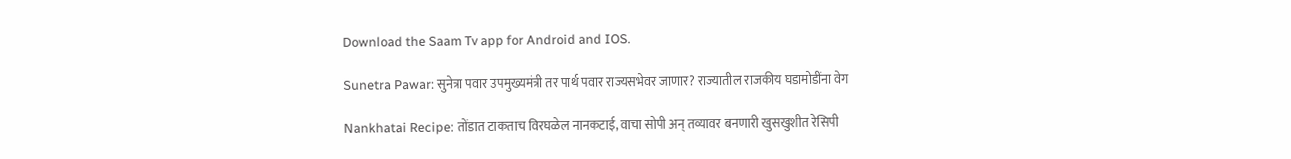Download the Saam Tv app for Android and IOS.

Sunetra Pawar: सुनेत्रा पवार उपमुख्यमंत्री तर पार्थ पवार राज्यसभेवर जाणार? राज्यातील राजकीय घडामोडींना वेग

Nankhatai Recipe: तोंडात टाकताच विरघळेल नानकटाई, वाचा सोपी अन् तव्यावर बनणारी खुसखुशीत रेसिपी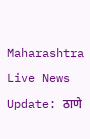Maharashtra Live News Update: ठाणे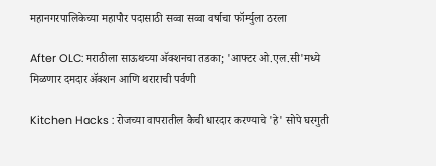महानगरपालिकेच्या महापौर पदासाठी सव्वा सव्वा वर्षाचा फॉर्म्युला ठरला

After OLC: मराठीला साऊथच्या अ‍ॅक्शनचा तडका; 'आफ्टर ओ.एल.सी'मध्ये मिळणार दमदार ॲक्शन आणि थराराची पर्वणी

Kitchen Hacks : रोजच्या वापरातील कैची धारदार करण्याचे 'हे' सोपे घरगुती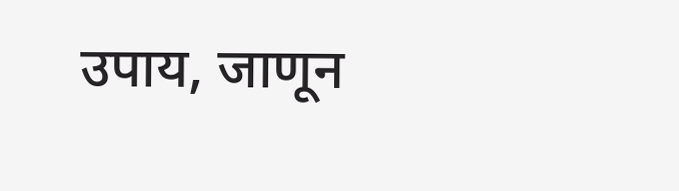उपाय, जाणून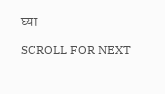घ्या

SCROLL FOR NEXT